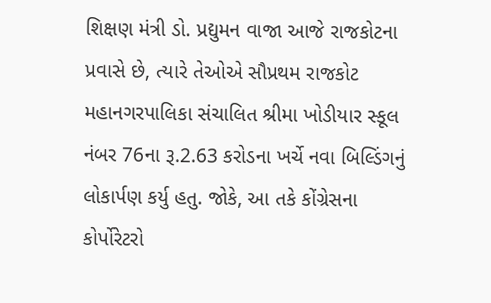શિક્ષણ મંત્રી ડો. પ્રદ્યુમન વાજા આજે રાજકોટના પ્રવાસે છે, ત્યારે તેઓએ સૌપ્રથમ રાજકોટ મહાનગરપાલિકા સંચાલિત શ્રીમા ખોડીયાર સ્કૂલ નંબર 76ના રૂ.2.63 કરોડના ખર્ચે નવા બિલ્ડિંગનું લોકાર્પણ કર્યુ હતુ. જોકે, આ તકે કોંગ્રેસના કોર્પોરેટરો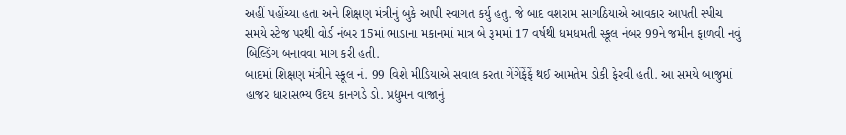અહીં પહોંચ્યા હતા અને શિક્ષણ મંત્રીનું બુકે આપી સ્વાગત કર્યુ હતુ. જે બાદ વશરામ સાગઠિયાએ આવકાર આપતી સ્પીચ સમયે સ્ટેજ પરથી વોર્ડ નંબર 15માં ભાડાના મકાનમાં માત્ર બે રૂમમાં 17 વર્ષથી ધમધમતી સ્કૂલ નંબર 99ને જમીન ફાળવી નવું બિલ્ડિંગ બનાવવા માગ કરી હતી.
બાદમાં શિક્ષણ મંત્રીને સ્કૂલ નં. 99 વિશે મીડિયાએ સવાલ કરતા ગેંગેંફેંફેં થઈ આમતેમ ડોકી ફેરવી હતી. આ સમયે બાજુમાં હાજર ધારાસભ્ય ઉદય કાનગડે ડો. પ્રદ્યુમન વાજાનું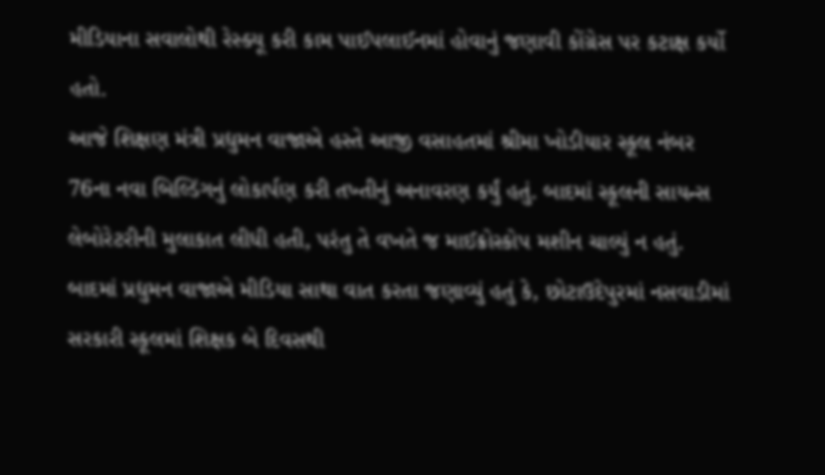મીડિયાના સવાલોથી રેસ્ક્યૂ કરી કામ પાઈપલાઈનમાં હોવાનું જણાવી કોંગ્રેસ પર કટાક્ષ કર્યો હતો.
આજે શિક્ષણ મંત્રી પ્રદ્યુમન વાજાએ હસ્તે આજી વસાહતમાં શ્રીમા ખોડીયાર સ્કૂલ નંબર 76ના નવા બિલ્ડિંગનું લોકાર્પણ કરી તખ્તીનું અનાવરણ કર્યું હતું. બાદમાં સ્કૂલની સાયન્સ લેબોરેટરીની મુલાકાત લીધી હતી, પરંતુ તે વખતે જ માઈક્રોસ્કોપ મશીન ચાલ્યું ન હતું. બાદમાં પ્રદ્યુમન વાજાએ મીડિયા સાથા વાત કરતા જણાવ્યું હતું કે, છોટાઉદેપુરમાં નસવાડીમાં સરકારી સ્કૂલમાં શિક્ષક બે દિવસથી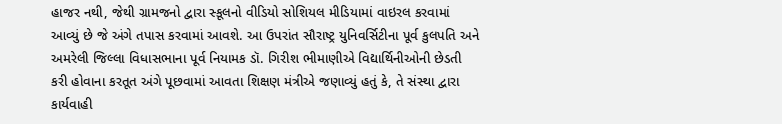હાજર નથી, જેથી ગ્રામજનો દ્વારા સ્કૂલનો વીડિયો સોશિયલ મીડિયામાં વાઇરલ કરવામાં આવ્યું છે જે અંગે તપાસ કરવામાં આવશે. આ ઉપરાંત સૌરાષ્ટ્ર યુનિવર્સિટીના પૂર્વ કુલપતિ અને અમરેલી જિલ્લા વિધાસભાના પૂર્વ નિયામક ડૉ. ગિરીશ ભીમાણીએ વિદ્યાર્થિનીઓની છેડતી કરી હોવાના કરતૂત અંગે પૂછવામાં આવતા શિક્ષણ મંત્રીએ જણાવ્યું હતું કે, તે સંસ્થા દ્વારા કાર્યવાહી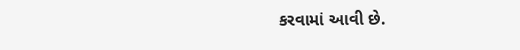કરવામાં આવી છે.